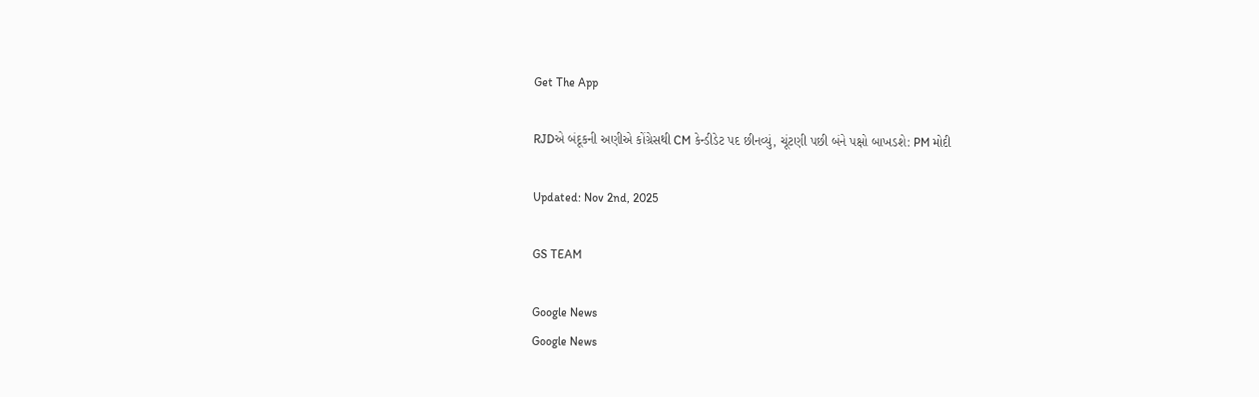Get The App

RJDએ બંદૂકની અણીએ કોંગ્રેસથી CM કેન્ડીડેટ પદ છીનવ્યું, ચૂંટણી પછી બંને પક્ષો બાખડશે: PM મોદી

Updated: Nov 2nd, 2025

GS TEAM

Google News
Google News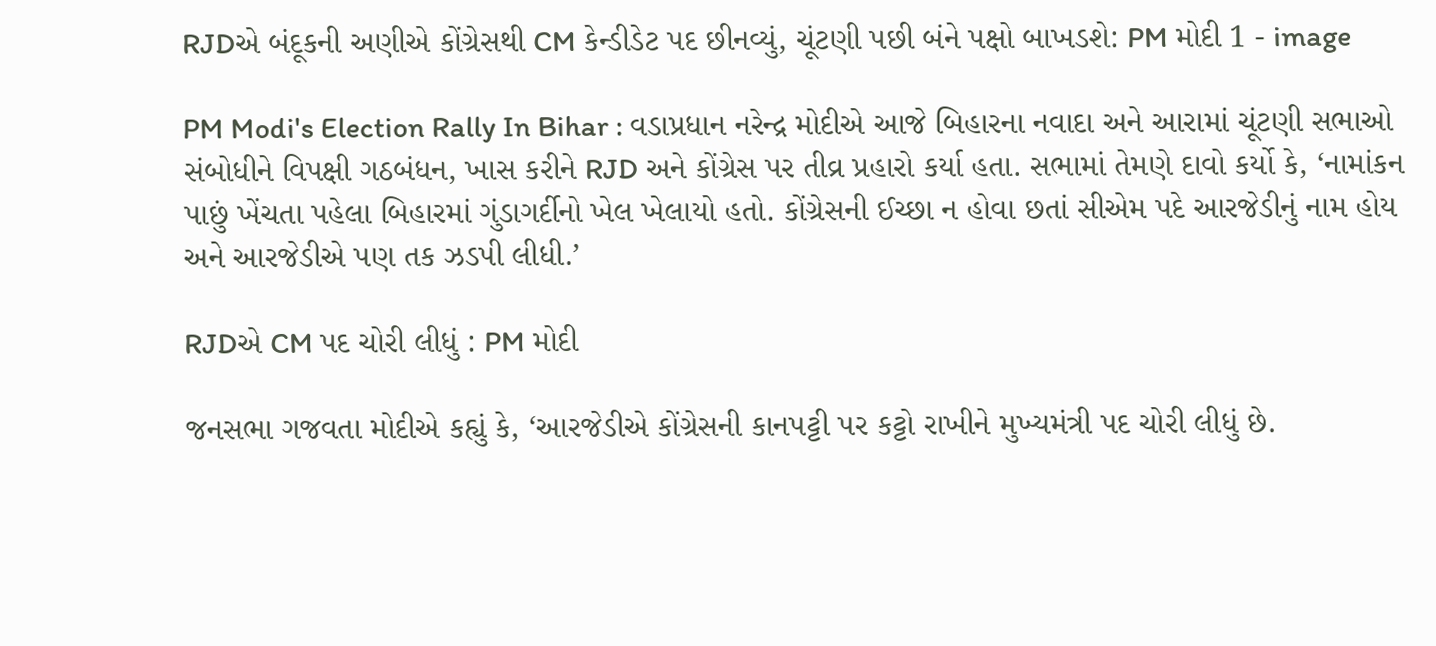RJDએ બંદૂકની અણીએ કોંગ્રેસથી CM કેન્ડીડેટ પદ છીનવ્યું, ચૂંટણી પછી બંને પક્ષો બાખડશે: PM મોદી 1 - image

PM Modi's Election Rally In Bihar : વડાપ્રધાન નરેન્દ્ર મોદીએ આજે બિહારના નવાદા અને આરામાં ચૂંટણી સભાઓ સંબોધીને વિપક્ષી ગઠબંધન, ખાસ કરીને RJD અને કોંગ્રેસ પર તીવ્ર પ્રહારો કર્યા હતા. સભામાં તેમણે દાવો કર્યો કે, ‘નામાંકન પાછું ખેંચતા પહેલા બિહારમાં ગુંડાગર્દીનો ખેલ ખેલાયો હતો. કોંગ્રેસની ઈચ્છા ન હોવા છતાં સીએમ પદે આરજેડીનું નામ હોય અને આરજેડીએ પણ તક ઝડપી લીધી.’

RJDએ CM પદ ચોરી લીધું : PM મોદી

જનસભા ગજવતા મોદીએ કહ્યું કે, ‘આરજેડીએ કોંગ્રેસની કાનપટ્ટી પર કટ્ટો રાખીને મુખ્યમંત્રી પદ ચોરી લીધું છે.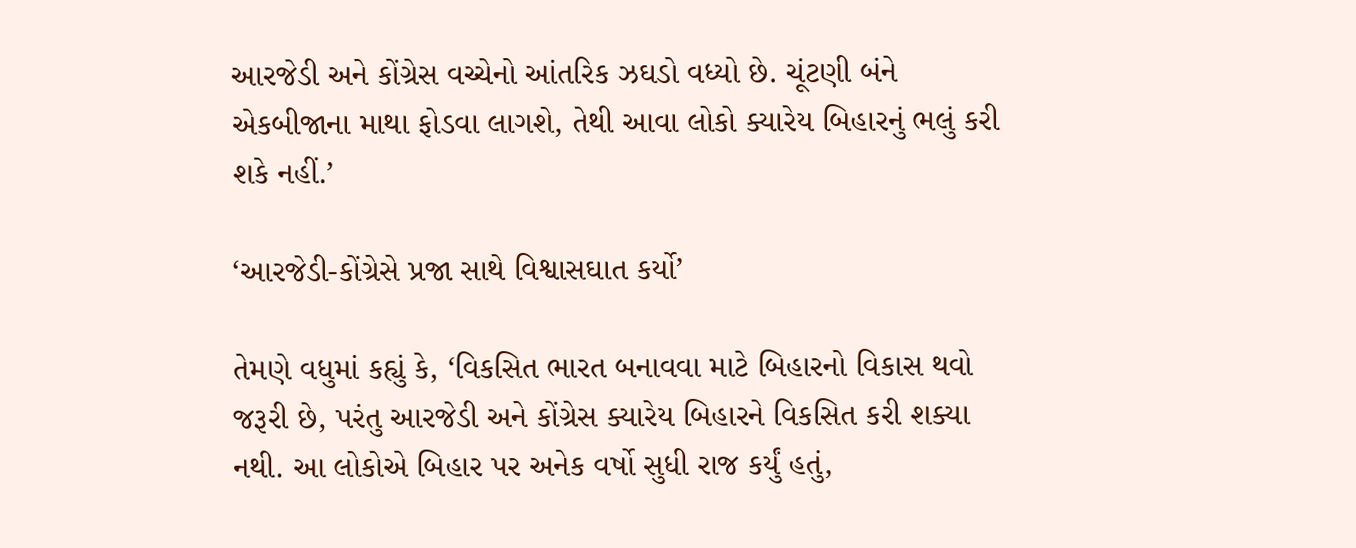આરજેડી અને કોંગ્રેસ વચ્ચેનો આંતરિક ઝઘડો વધ્યો છે. ચૂંટણી બંને એકબીજાના માથા ફોડવા લાગશે, તેથી આવા લોકો ક્યારેય બિહારનું ભલું કરી શકે નહીં.’

‘આરજેડી-કોંગ્રેસે પ્રજા સાથે વિશ્વાસઘાત કર્યો’

તેમણે વધુમાં કહ્યું કે, ‘વિકસિત ભારત બનાવવા માટે બિહારનો વિકાસ થવો જરૂરી છે, પરંતુ આરજેડી અને કોંગ્રેસ ક્યારેય બિહારને વિકસિત કરી શક્યા નથી. આ લોકોએ બિહાર પર અનેક વર્ષો સુધી રાજ કર્યું હતું,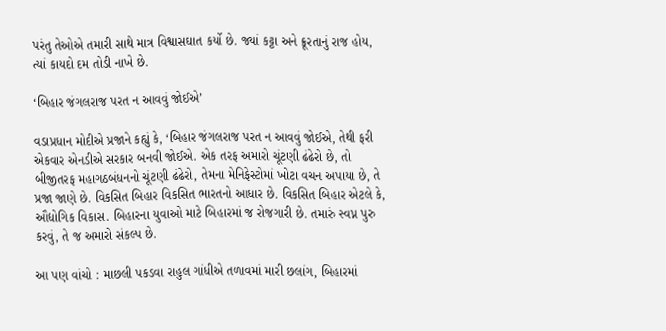પરંતુ તેઓએ તમારી સાથે માત્ર વિશ્વાસઘાત કર્યો છે. જ્યાં કટ્ટા અને ક્રૂરતાનું રાજ હોય, ત્યાં કાયદો દમ તોડી નાખે છે.

‘બિહાર જંગલરાજ પરત ન આવવું જોઈએ’

વડાપ્રધાન મોદીએ પ્રજાને કહ્યું કે, ‘બિહાર જંગલરાજ પરત ન આવવું જોઈએ, તેથી ફરી એકવાર એનડીએ સરકાર બનવી જોઈએ. એક તરફ અમારો ચૂંટણી ઢંઢેરો છે, તો બીજીતરફ મહાગઠબંધનનો ચૂંટણી ઢંઢેરો, તેમના મેનિફેસ્ટોમાં ખોટા વચન અપાયા છે, તે પ્રજા જાણે છે. વિકસિત બિહાર વિકસિત ભારતનો આધાર છે. વિકસિત બિહાર એટલે કે, ઔદ્યોગિક વિકાસ. બિહારના યુવાઓ માટે બિહારમાં જ રોજગારી છે. તમારું સ્વપ્ન પુરુ કરવું, તે જ અમારો સંકલ્પ છે.

આ પણ વાંચો : માછલી પકડવા રાહુલ ગાંધીએ તળાવમાં મારી છલાંગ, બિહારમાં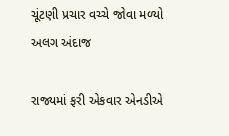ચૂંટણી પ્રચાર વચ્ચે જોવા મળ્યો અલગ અંદાજ

રાજ્યમાં ફરી એકવાર એનડીએ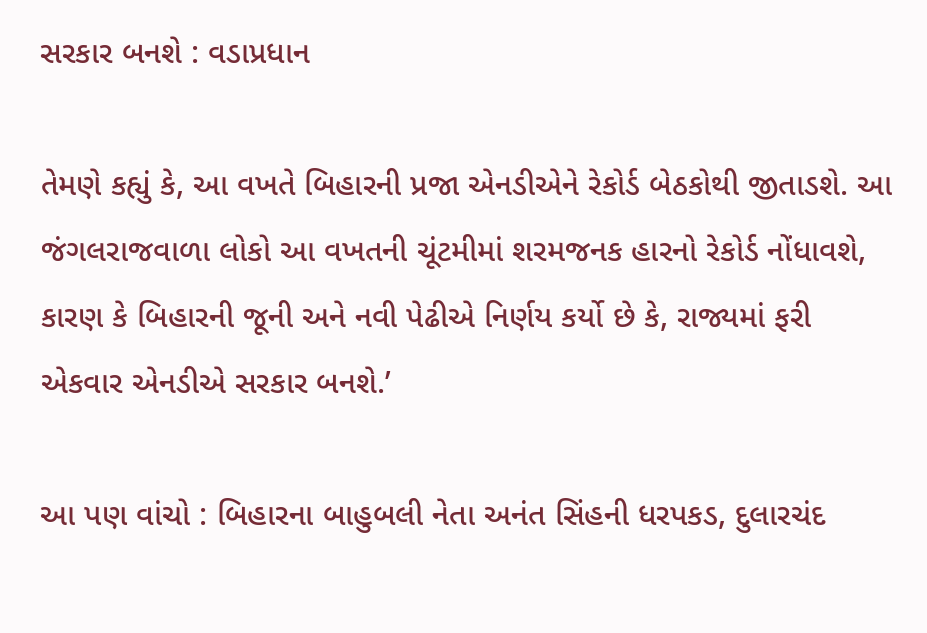સરકાર બનશે : વડાપ્રધાન

તેમણે કહ્યું કે, આ વખતે બિહારની પ્રજા એનડીએને રેકોર્ડ બેઠકોથી જીતાડશે. આ જંગલરાજવાળા લોકો આ વખતની ચૂંટમીમાં શરમજનક હારનો રેકોર્ડ નોંધાવશે, કારણ કે બિહારની જૂની અને નવી પેઢીએ નિર્ણય કર્યો છે કે, રાજ્યમાં ફરી એકવાર એનડીએ સરકાર બનશે.’

આ પણ વાંચો : બિહારના બાહુબલી નેતા અનંત સિંહની ધરપકડ, દુલારચંદ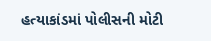હત્યાકાંડમાં પોલીસની મોટી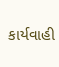કાર્યવાહી